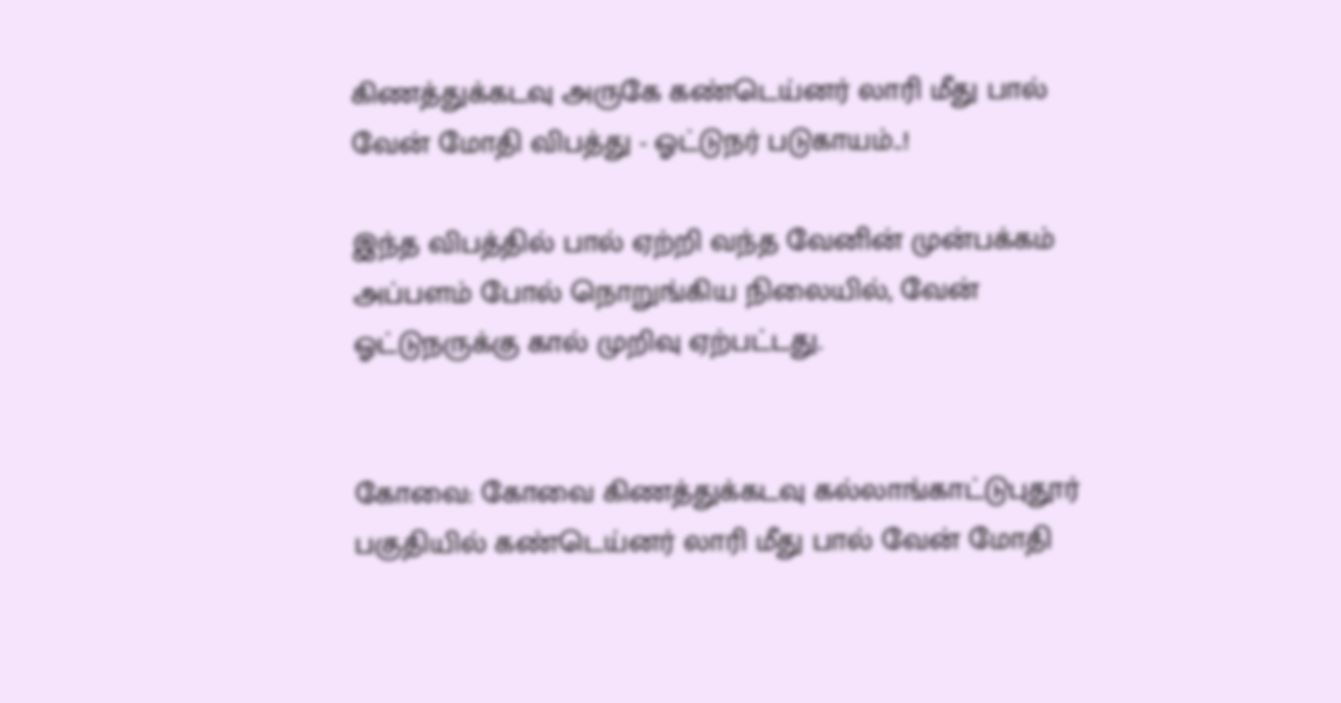கிணத்துக்கடவு அருகே கண்டெய்னர் லாரி மீது பால் வேன் மோதி விபத்து - ஓட்டுநர் படுகாயம்..!

இந்த விபத்தில் பால் ஏற்றி வந்த வேனின் முன்பக்கம் அப்பளம் போல் நொறுங்கிய நிலையில், வேன் ஓட்டுநருக்கு கால் முறிவு ஏற்பட்டது.


கோவை: கோவை கிணத்துக்கடவு கல்லாங்காட்டுபுதூர் பகுதியில் கண்டெய்னர் லாரி மீது பால் வேன் மோதி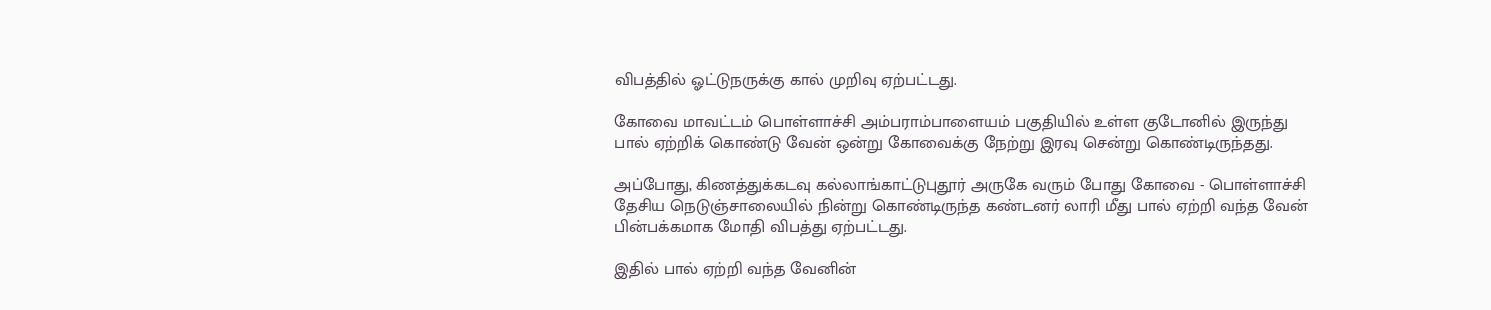விபத்தில் ஓட்டுநருக்கு கால் முறிவு ஏற்பட்டது.

கோவை மாவட்டம் பொள்ளாச்சி அம்பராம்பாளையம் பகுதியில் உள்ள குடோனில் இருந்து பால் ஏற்றிக் கொண்டு வேன் ஒன்று கோவைக்கு நேற்று இரவு சென்று கொண்டிருந்தது.

அப்போது, கிணத்துக்கடவு கல்லாங்காட்டுபுதூர் அருகே வரும் போது கோவை - பொள்ளாச்சி தேசிய நெடுஞ்சாலையில் நின்று கொண்டிருந்த கண்டனர் லாரி மீது பால் ஏற்றி வந்த வேன் பின்பக்கமாக மோதி விபத்து ஏற்பட்டது.

இதில் பால் ஏற்றி வந்த வேனின்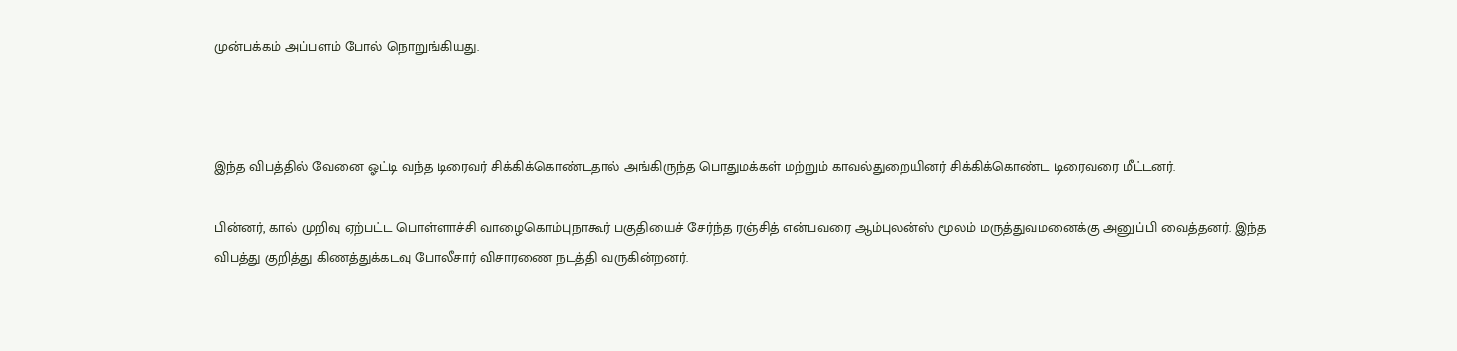முன்பக்கம் அப்பளம் போல் நொறுங்கியது.



இந்த விபத்தில் வேனை ஓட்டி வந்த டிரைவர் சிக்கிக்கொண்டதால் அங்கிருந்த பொதுமக்கள் மற்றும் காவல்துறையினர் சிக்கிக்கொண்ட டிரைவரை மீட்டனர்.

பின்னர், கால் முறிவு ஏற்பட்ட பொள்ளாச்சி வாழைகொம்புநாகூர் பகுதியைச் சேர்ந்த ரஞ்சித் என்பவரை ஆம்புலன்ஸ் மூலம் மருத்துவமனைக்கு அனுப்பி வைத்தனர். இந்த விபத்து குறித்து கிணத்துக்கடவு போலீசார் விசாரணை நடத்தி வருகின்றனர்.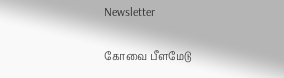Newsletter

கோவை பீளமேடு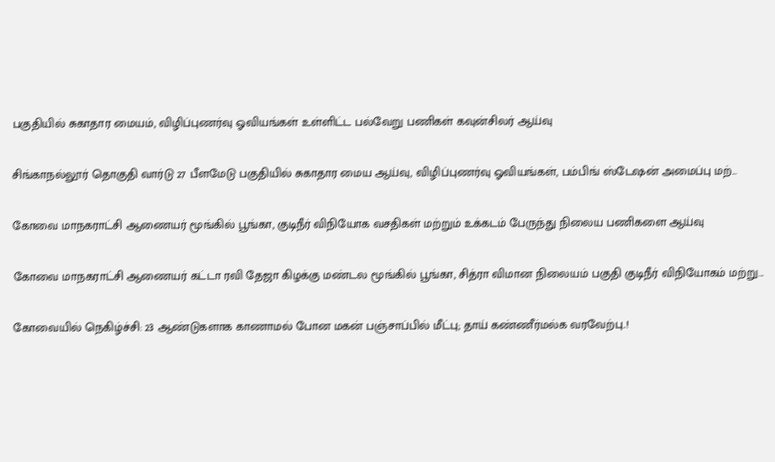பகுதியில் சுகாதார மையம், விழிப்புணர்வு ஓவியங்கள் உள்ளிட்ட பல்வேறு பணிகள் கவுன்சிலர் ஆய்வு

சிங்காநல்லூர் தொகுதி வார்டு 27 பீளமேடு பகுதியில் சுகாதார மைய ஆய்வு, விழிப்புணர்வு ஓவியங்கள், பம்பிங் ஸ்டேஷன் அமைப்பு மற்...

கோவை மாநகராட்சி ஆணையர் மூங்கில் பூங்கா, குடிநீர் விநியோக வசதிகள் மற்றும் உக்கடம் பேருந்து நிலைய பணிகளை ஆய்வு

கோவை மாநகராட்சி ஆணையர் கட்டா ரவி தேஜா கிழக்கு மண்டல மூங்கில் பூங்கா, சித்ரா விமான நிலையம் பகுதி குடிநீர் விநியோகம் மற்று...

கோவையில் நெகிழ்ச்சி: 23 ஆண்டுகளாக காணாமல் போன மகன் பஞ்சாப்பில் மீட்பு; தாய் கண்ணீர்மல்க வரவேற்பு..!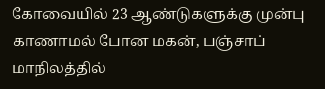கோவையில் 23 ஆண்டுகளுக்கு முன்பு காணாமல் போன மகன், பஞ்சாப் மாநிலத்தில்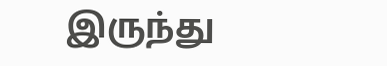இருந்து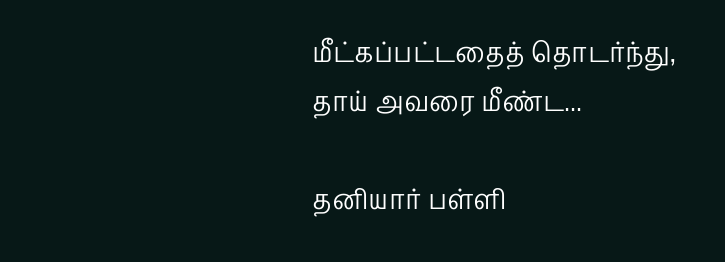மீட்கப்பட்டதைத் தொடர்ந்து, தாய் அவரை மீண்ட...

தனியார் பள்ளி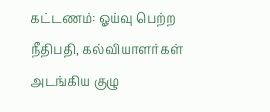கட்டணம்: ஓய்வு பெற்ற நீதிபதி, கல்வியாளர்கள் அடங்கிய குழு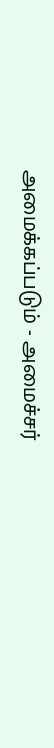அமைக்கப்படும் - அமைச்சர்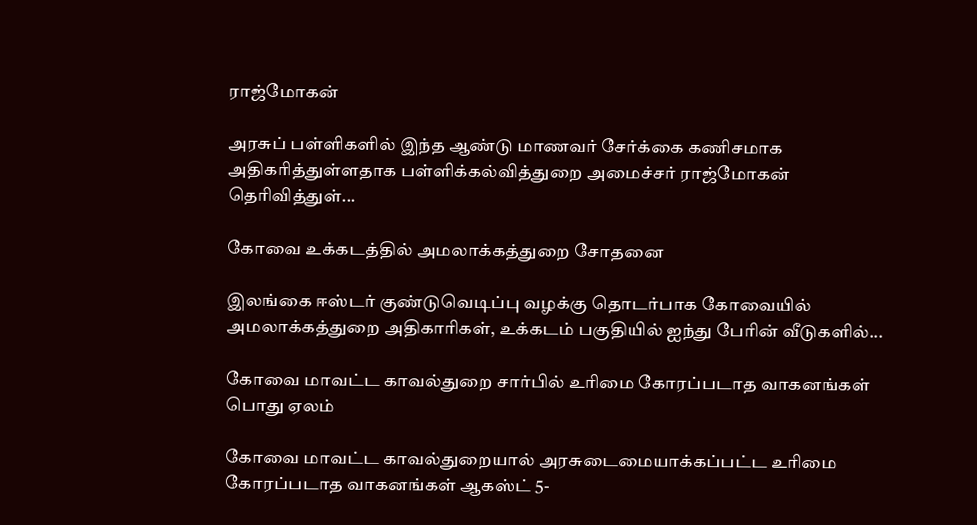ராஜ்மோகன்

அரசுப் பள்ளிகளில் இந்த ஆண்டு மாணவர் சேர்க்கை கணிசமாக அதிகரித்துள்ளதாக பள்ளிக்கல்வித்துறை அமைச்சர் ராஜ்மோகன் தெரிவித்துள்...

கோவை உக்கடத்தில் அமலாக்கத்துறை சோதனை

இலங்கை ஈஸ்டர் குண்டுவெடிப்பு வழக்கு தொடர்பாக கோவையில் அமலாக்கத்துறை அதிகாரிகள், உக்கடம் பகுதியில் ஐந்து பேரின் வீடுகளில்...

கோவை மாவட்ட காவல்துறை சார்பில் உரிமை கோரப்படாத வாகனங்கள் பொது ஏலம்

கோவை மாவட்ட காவல்துறையால் அரசுடைமையாக்கப்பட்ட உரிமை கோரப்படாத வாகனங்கள் ஆகஸ்ட் 5-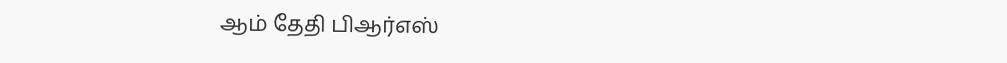ஆம் தேதி பிஆர்எஸ்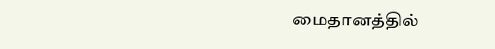மைதானத்தில்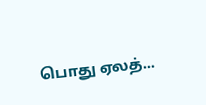பொது ஏலத்...